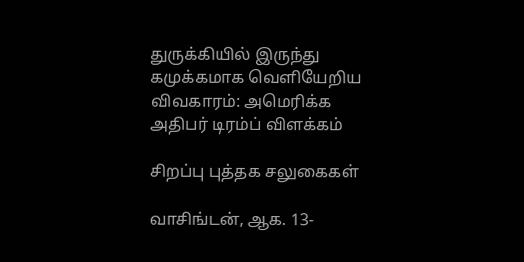துருக்கியில் இருந்து கமுக்கமாக வெளியேறிய விவகாரம்: அமெரிக்க அதிபர் டிரம்ப் விளக்கம்

சிறப்பு புத்தக சலுகைகள்

வாசிங்டன், ஆக. 13-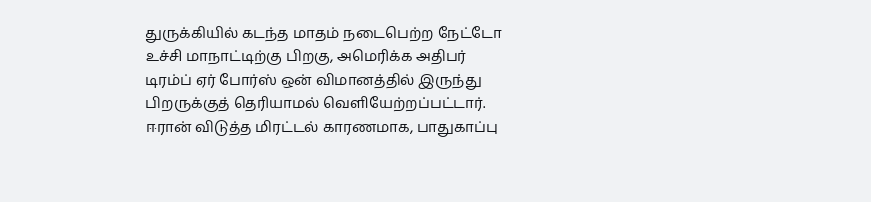துருக்கியில் கடந்த மாதம் நடைபெற்ற நேட்டோ உச்சி மாநாட்டிற்கு பிறகு, அமெரிக்க அதிபர் டிரம்ப் ஏர் போர்ஸ் ஒன் விமானத்தில் இருந்து பிறருக்குத் தெரியாமல் வெளியேற்றப்பட்டார். ஈரான் விடுத்த மிரட்டல் காரணமாக, பாதுகாப்பு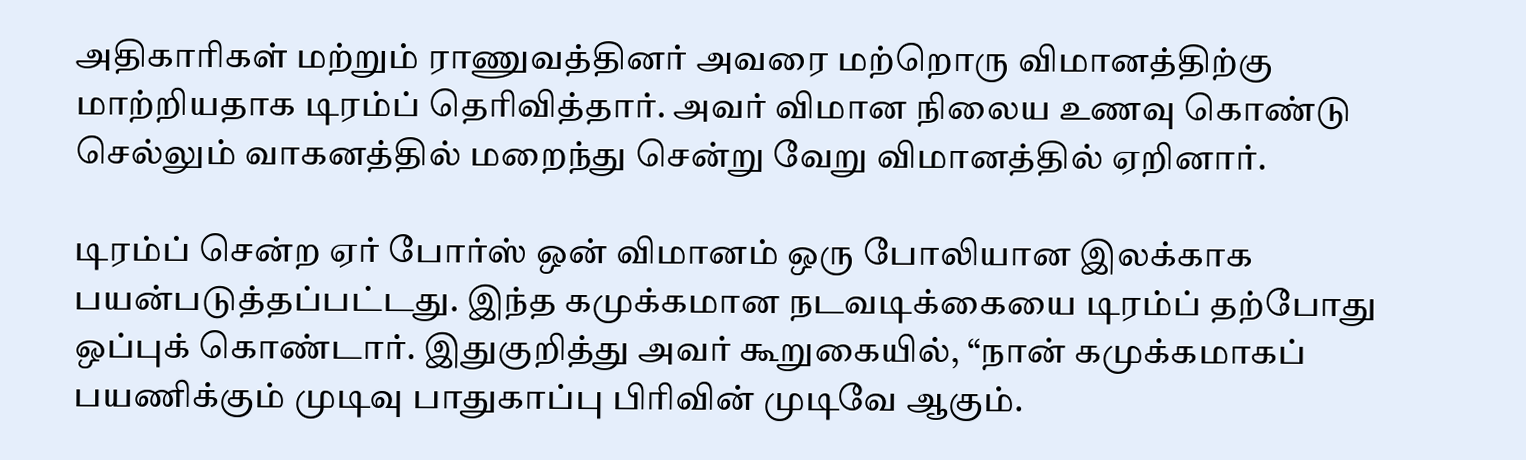அதிகாரிகள் மற்றும் ராணுவத்தினர் அவரை மற்றொரு விமானத்திற்கு மாற்றியதாக டிரம்ப் தெரிவித்தார். அவர் விமான நிலைய உணவு கொண்டு செல்லும் வாகனத்தில் மறைந்து சென்று வேறு விமானத்தில் ஏறினார்.

டிரம்ப் சென்ற ஏர் போர்ஸ் ஒன் விமானம் ஒரு போலியான இலக்காக பயன்படுத்தப்பட்டது. இந்த கமுக்கமான நடவடிக்கையை டிரம்ப் தற்போது ஒப்புக் கொண்டார். இதுகுறித்து அவர் கூறுகையில், “நான் கமுக்கமாகப் பயணிக்கும் முடிவு பாதுகாப்பு பிரிவின் முடிவே ஆகும்.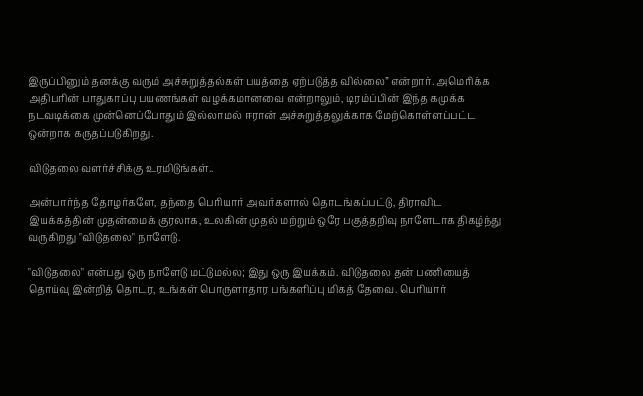இருப்பினும் தனக்கு வரும் அச்சுறுத்தல்கள் பயத்தை ஏற்படுத்த வில்லை” என்றார். அமெரிக்க அதிபரின் பாதுகாப்பு பயணங்கள் வழக்கமானவை என்றாலும், டிரம்ப்பின் இந்த கமுக்க நடவடிக்கை முன்னெப்போதும் இல்லாமல் ஈரான் அச்சுறுத்தலுக்காக மேற்கொள்ளப்பட்ட ஒன்றாக கருதப்படுகிறது.

விடுதலை வளர்ச்சிக்கு உரமிடுங்கள்..

அன்பார்ந்த தோழர்களே, தந்தை பெரியார் அவர்களால் தொடங்கப்பட்டு, திராவிட இயக்கத்தின் முதன்மைக் குரலாக, உலகின் முதல் மற்றும் ஒரே பகுத்தறிவு நாளேடாக திகழ்ந்து வருகிறது "விடுதலை" நாளேடு.

"விடுதலை" என்பது ஒரு நாளேடு மட்டுமல்ல; இது ஒரு இயக்கம். விடுதலை தன் பணியைத் தொய்வு இன்றித் தொடர, உங்கள் பொருளாதார பங்களிப்பு மிகத் தேவை. பெரியார்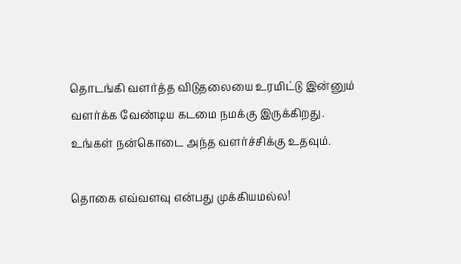தொடங்கி வளர்த்த விடுதலையை உரமிட்டு இன்னும் வளர்க்க வேண்டிய கடமை நமக்கு இருக்கிறது. உங்கள் நன்கொடை அந்த வளர்ச்சிக்கு உதவும்.

தொகை எவ்வளவு என்பது முக்கியமல்ல!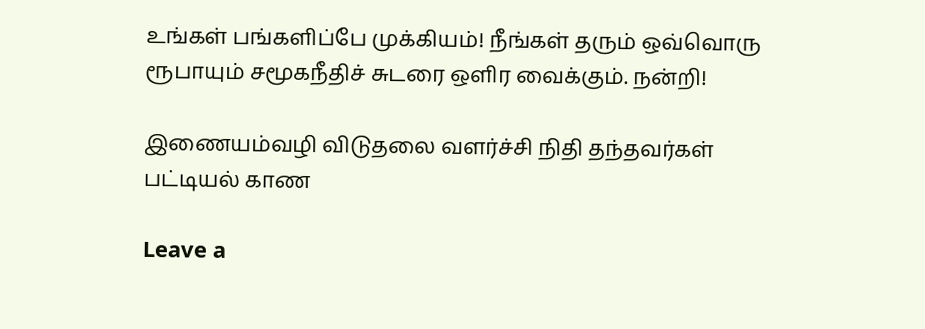உங்கள் பங்களிப்பே முக்கியம்! நீங்கள் தரும் ஒவ்வொரு ரூபாயும் சமூகநீதிச் சுடரை ஒளிர வைக்கும். நன்றி!

இணையம்வழி விடுதலை வளர்ச்சி நிதி தந்தவர்கள் பட்டியல் காண

Leave a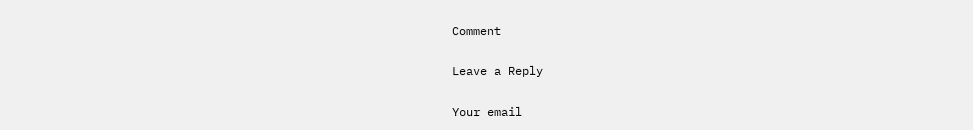Comment

Leave a Reply

Your email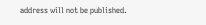address will not be published.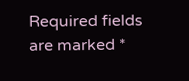Required fields are marked *